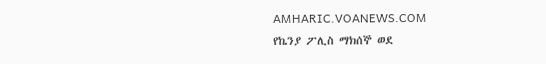AMHARIC.VOANEWS.COM
የኬንያ ፖሊስ ማክሰኞ ወደ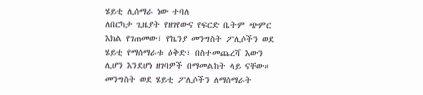ሄይቲ ሊሰማራ ነው ተባለ
ለበርካታ ጊዜያት የዘገየውና የፍርድ ቤትም ጭምር እክል የገጠመው፣ የኬንያ መንግስት ፖሊሶችን ወደ ሄይቲ የማሰማራቱ ዕቅድ፣ በስተመጨረሻ እውን ሊሆን እንደሆነ ዘገባዎች በማመልከት ላይ ናቸው። መንግስት ወደ ሄይቲ ፖሊሶችን ለማሰማራት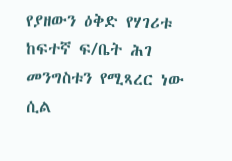የያዘውን ዕቅድ የሃገሪቱ ከፍተኛ ፍ/ቤት ሕገ መንግስቱን የሚጻረር ነው ሲል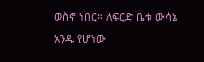ወስኖ ነበር። ለፍርድ ቤቱ ውሳኔ አንዱ የሆነው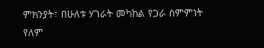ምክንያት፣ በሁለቱ ሃገራት መካከል የጋራ ስምምነት የለም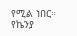የሚል ነበር። የኬንያ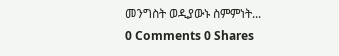መንግስት ወዲያውኑ ስምምነት...
0 Comments 0 Shares